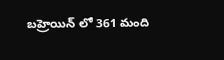బహ్రెయిన్ లో 361 మంది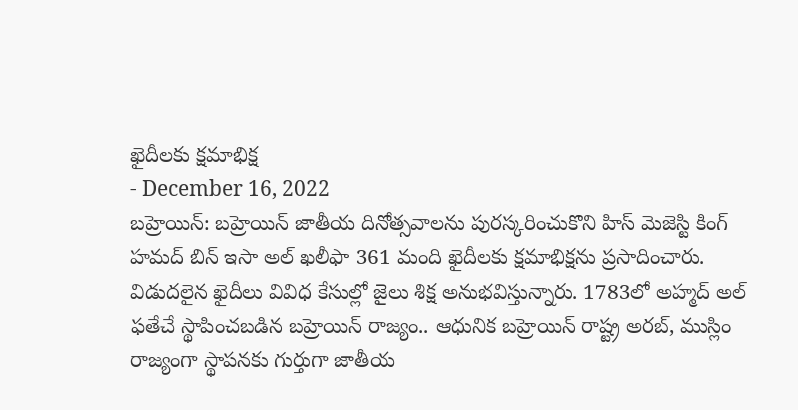ఖైదీలకు క్షమాభిక్ష
- December 16, 2022
బహ్రెయిన్: బహ్రెయిన్ జాతీయ దినోత్సవాలను పురస్కరించుకొని హిస్ మెజెస్టి కింగ్ హమద్ బిన్ ఇసా అల్ ఖలీఫా 361 మంది ఖైదీలకు క్షమాభిక్షను ప్రసాదించారు. విడుదలైన ఖైదీలు వివిధ కేసుల్లో జైలు శిక్ష అనుభవిస్తున్నారు. 1783లో అహ్మద్ అల్ ఫతేచే స్థాపించబడిన బహ్రెయిన్ రాజ్యం.. ఆధునిక బహ్రెయిన్ రాష్ట్ర అరబ్, ముస్లిం రాజ్యంగా స్థాపనకు గుర్తుగా జాతీయ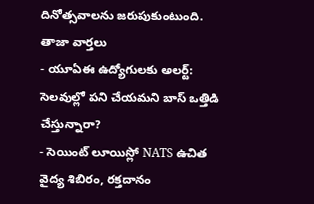దినోత్సవాలను జరుపుకుంటుంది.
తాజా వార్తలు
- యూఏఈ ఉద్యోగులకు అలర్ట్: సెలవుల్లో పని చేయమని బాస్ ఒత్తిడి చేస్తున్నారా?
- సెయింట్ లూయిస్లో NATS ఉచిత వైద్య శిబిరం, రక్తదానం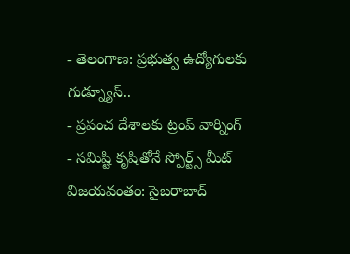- తెలంగాణ: ప్రభుత్వ ఉద్యోగులకు గుడ్న్యూస్..
- ప్రపంచ దేశాలకు ట్రంప్ వార్నింగ్
- సమిష్టి కృషితోనే స్పోర్ట్స్ మీట్ విజయవంతం: సైబరాబాద్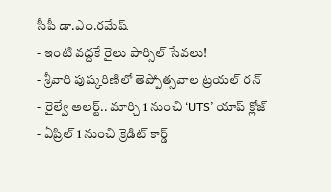సీపీ డా.ఎం.రమేష్
- ఇంటి వద్దకే రైలు పార్సిల్ సేవలు!
- శ్రీవారి పుష్కరిణిలో తెప్పోత్సవాల ట్రయల్ రన్
- రైల్వే అలర్ట్.. మార్చి 1 నుంచి ‘UTS’ యాప్ క్లోజ్
- ఏప్రిల్ 1 నుంచి క్రెడిట్ కార్డ్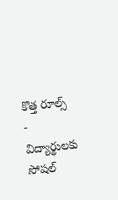కొత్త రూల్స్
- విద్యార్థులకు సోషల్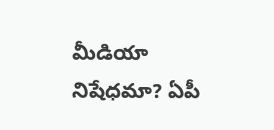మీడియా నిషేధమా? ఏపీ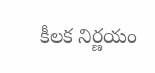కీలక నిర్ణయం